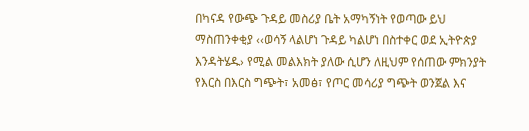በካናዳ የውጭ ጉዳይ መስሪያ ቤት አማካኝነት የወጣው ይህ ማስጠንቀቂያ ‹‹ወሳኝ ላልሆነ ጉዳይ ካልሆነ በስተቀር ወደ ኢትዮጵያ እንዳትሄዱ› የሚል መልእክት ያለው ሲሆን ለዚህም የሰጠው ምክንያት የእርስ በእርስ ግጭት፣ አመፅ፣ የጦር መሳሪያ ግጭት ወንጀል እና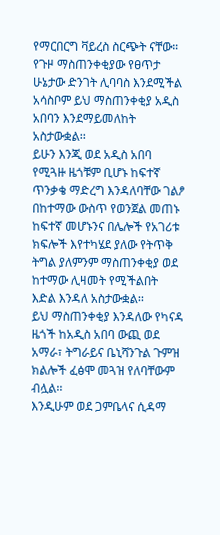የማርበርግ ቫይረስ ስርጭት ናቸው።
የጉዞ ማስጠንቀቂያው የፀጥታ ሁኔታው ድንገት ሊባባስ እንደሚችል አሳስቦም ይህ ማስጠንቀቂያ አዲስ አበባን እንደማይመለከት አስታውቋል፡፡
ይሁን እንጂ ወደ አዲስ አበባ የሚጓዙ ዜጎቹም ቢሆኑ ከፍተኛ ጥንቃቄ ማድረግ እንዳለባቸው ገልፆ በከተማው ውስጥ የወንጀል መጠኑ ከፍተኛ መሆኑንና በሌሎች የአገሪቱ ክፍሎች እየተካሄደ ያለው የትጥቅ ትግል ያለምንም ማስጠንቀቂያ ወደ ከተማው ሊዛመት የሚችልበት እድል እንዳለ አስታውቋል፡፡
ይህ ማስጠንቀቂያ እንዳለው የካናዳ ዜጎች ከአዲስ አበባ ውጪ ወደ አማራ፣ ትግራይና ቤኒሻንጉል ጉምዝ ክልሎች ፈፅሞ መጓዝ የለባቸውም ብሏል፡፡
እንዲሁም ወደ ጋምቤላና ሲዳማ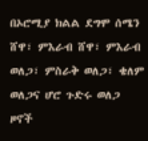በኦሮሚያ ክልል ደግሞ ሰሜን ሸዋ፣ ምእራብ ሸዋ፣ ምእራብ ወለጋ፣ ምስራቅ ወለጋ፣ ቄለም ወለጋና ሆሮ ጉድሩ ወለጋ ዞኖች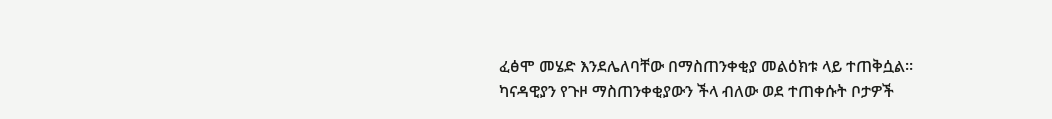ፈፅሞ መሄድ እንደሌለባቸው በማስጠንቀቂያ መልዕክቱ ላይ ተጠቅሷል።
ካናዳዊያን የጉዞ ማስጠንቀቂያውን ችላ ብለው ወደ ተጠቀሱት ቦታዎች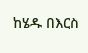ከሄዱ በእርስ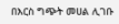በእርስ ግጭት መሀል ሊገቡ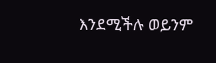እንደሚችሉ ወይንም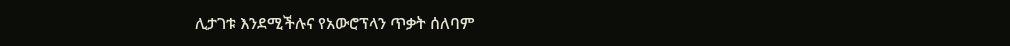ሊታገቱ እንደሚችሉና የአውሮፕላን ጥቃት ሰለባም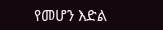የመሆን እድል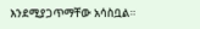እንደሚያጋጥማቸው አሳስቧል።